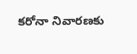క‌రోనా నివార‌ణ‌కు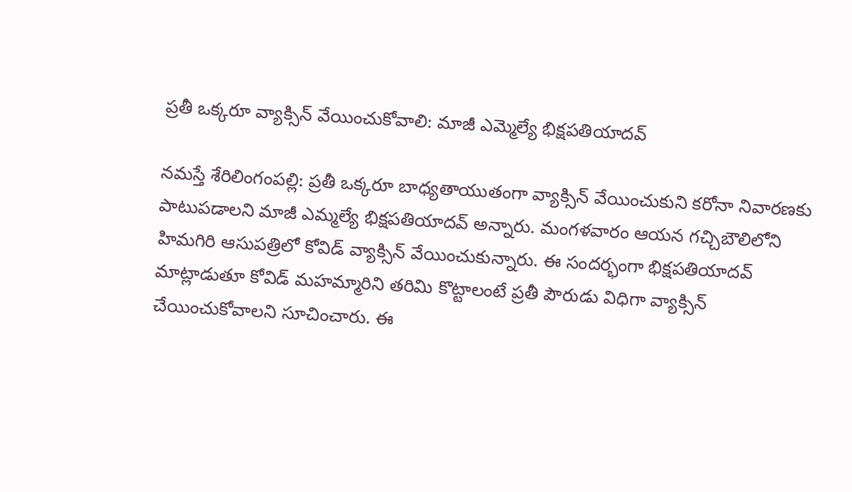ప్ర‌తీ ఒక్క‌రూ వ్యాక్సిన్ వేయించుకోవాలి: మాజీ ఎమ్మెల్యే భిక్ష‌ప‌తియాద‌వ్‌

న‌మ‌స్తే శేరిలింగంప‌ల్లి: ప్ర‌తీ ఒక్క‌రూ బాధ్య‌తాయుతంగా వ్యాక్సిన్ వేయించుకుని క‌రోనా నివార‌ణ‌కు పాటుప‌డాల‌ని మాజీ ఎమ్మ‌ల్యే భిక్ష‌ప‌తియాద‌వ్ అన్నారు. మంగ‌ళ‌వారం ఆయ‌న గ‌చ్చిబౌలిలోని హిమ‌గిరి ఆసుప‌త్రిలో కోవిడ్ వ్యాక్సిన్ వేయించుకున్నారు. ఈ సంద‌ర్భంగా భిక్ష‌ప‌తియాద‌వ్ మాట్లాడుతూ కోవిడ్ మ‌హ‌మ్మారిని తరిమి కొట్టాలంటే ప్ర‌తీ పౌరుడు విధిగా వ్యాక్సిన్ చేయించుకోవాలని సూచించారు. ఈ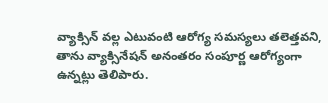వ్యాక్సిన్ వ‌ల్ల ఎటువంటి ఆరోగ్య స‌మ‌స్య‌లు త‌లెత్త‌వ‌ని, తాను వ్యాక్సినేష‌న్ అనంత‌రం సంపూర్ణ ఆరోగ్యంగా ఉన్న‌ట్లు తెలిపారు.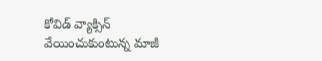కోవిడ్ వ్యాక్సిన్ వేయించుకుంటున్న మాజీ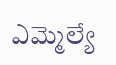ఎమ్మెల్యే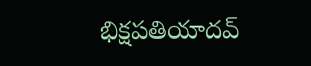భిక్ష‌ప‌తియాద‌వ్‌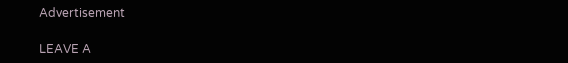Advertisement

LEAVE A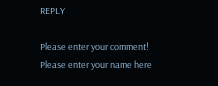REPLY

Please enter your comment!
Please enter your name here